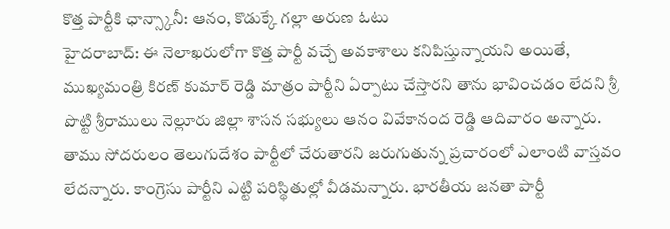కొత్త పార్టీకి ఛాన్స్కానీ: ఆనం, కొడుక్కే గల్లా అరుణ ఓటు
హైదరాబాద్: ఈ నెలాఖరులోగా కొత్త పార్టీ వచ్చే అవకాశాలు కనిపిస్తున్నాయని అయితే, ముఖ్యమంత్రి కిరణ్ కుమార్ రెడ్డి మాత్రం పార్టీని ఏర్పాటు చేస్తారని తాను భావించడం లేదని శ్రీ పొట్టి శ్రీరాములు నెల్లూరు జిల్లా శాసన సభ్యులు ఆనం వివేకానంద రెడ్డి ఆదివారం అన్నారు.
తాము సోదరులం తెలుగుదేశం పార్టీలో చేరుతారని జరుగుతున్న ప్రచారంలో ఎలాంటి వాస్తవం లేదన్నారు. కాంగ్రెసు పార్టీని ఎట్టి పరిస్థితుల్లో వీడమన్నారు. భారతీయ జనతా పార్టీ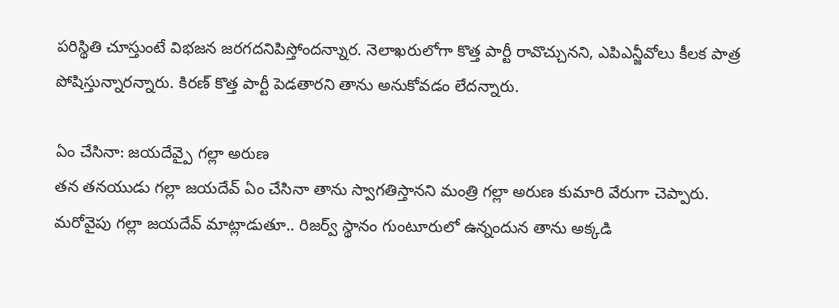పరిస్థితి చూస్తుంటే విభజన జరగదనిపిస్తోందన్నాుర. నెలాఖరులోగా కొత్త పార్టీ రావొచ్చునని, ఎపిఎన్జీవోలు కీలక పాత్ర పోషిస్తున్నారన్నారు. కిరణ్ కొత్త పార్టీ పెడతారని తాను అనుకోవడం లేదన్నారు.

ఏం చేసినా: జయదేవ్పై గల్లా అరుణ
తన తనయుడు గల్లా జయదేవ్ ఏం చేసినా తాను స్వాగతిస్తానని మంత్రి గల్లా అరుణ కుమారి వేరుగా చెప్పారు. మరోవైపు గల్లా జయదేవ్ మాట్లాడుతూ.. రిజర్వ్ స్థానం గుంటూరులో ఉన్నందున తాను అక్కడి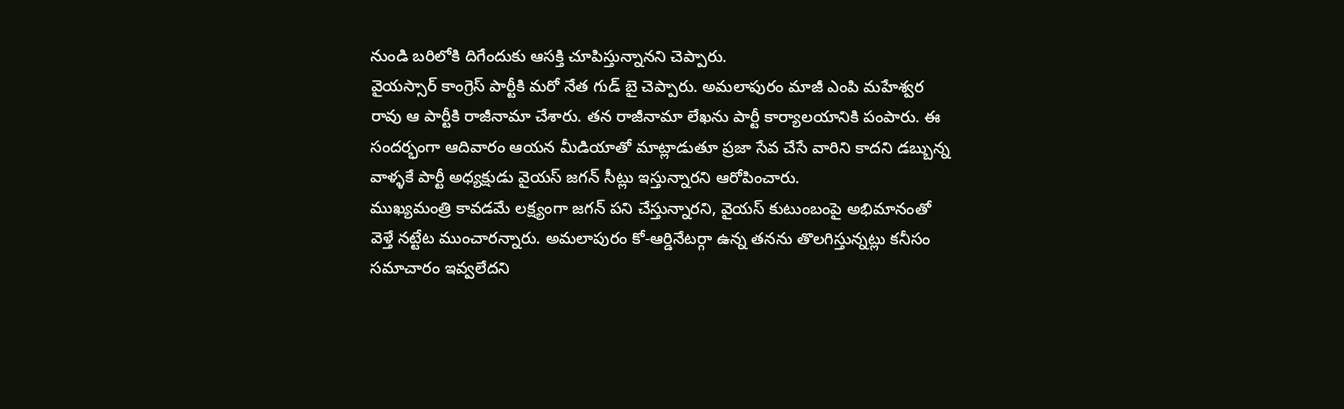నుండి బరిలోకి దిగేందుకు ఆసక్తి చూపిస్తున్నానని చెప్పారు.
వైయస్సార్ కాంగ్రెస్ పార్టీకి మరో నేత గుడ్ బై చెప్పారు. అమలాపురం మాజీ ఎంపి మహేశ్వర రావు ఆ పార్టీకి రాజీనామా చేశారు. తన రాజీనామా లేఖను పార్టీ కార్యాలయానికి పంపారు. ఈ సందర్భంగా ఆదివారం ఆయన మీడియాతో మాట్లాడుతూ ప్రజా సేవ చేసే వారిని కాదని డబ్బున్న వాళ్ళకే పార్టీ అధ్యక్షుడు వైయస్ జగన్ సీట్లు ఇస్తున్నారని ఆరోపించారు.
ముఖ్యమంత్రి కావడమే లక్ష్యంగా జగన్ పని చేస్తున్నారని, వైయస్ కుటుంబంపై అభిమానంతో వెళ్తే నట్టేట ముంచారన్నారు. అమలాపురం కో-ఆర్డినేటర్గా ఉన్న తనను తొలగిస్తున్నట్లు కనీసం సమాచారం ఇవ్వలేదని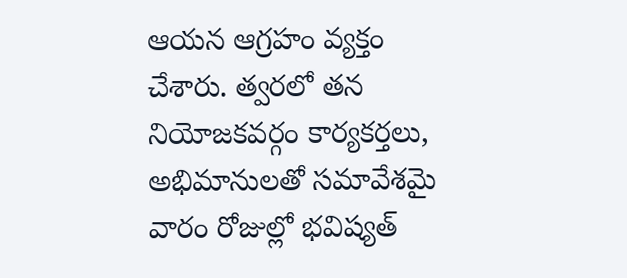ఆయన ఆగ్రహం వ్యక్తం చేశారు. త్వరలో తన నియోజకవర్గం కార్యకర్తలు, అభిమానులతో సమావేశమై వారం రోజుల్లో భవిష్యత్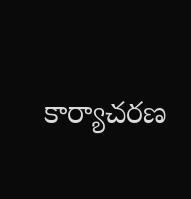కార్యాచరణ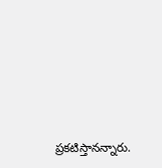ప్రకటిస్తానన్నారు.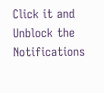Click it and Unblock the Notifications